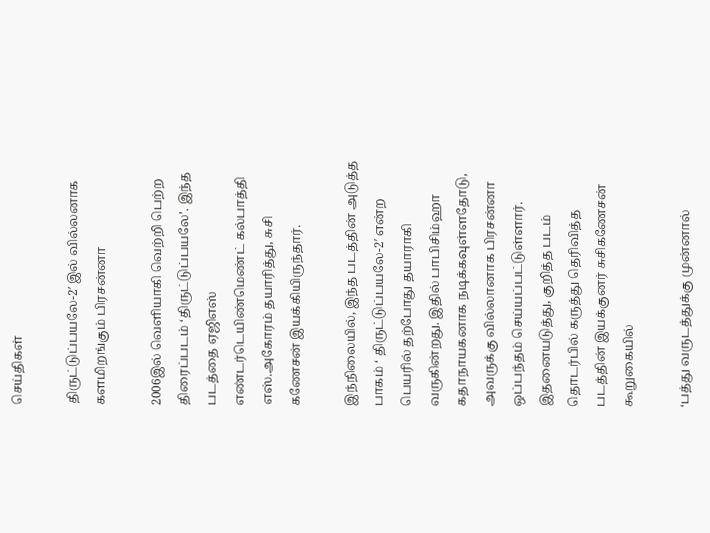செய்திகள்

திருட்டுப்பயலே-2′ இல் வில்லனாக களமிறங்கும் பிரசன்னா

2006இல் வெளியாகி வெற்றி பெற்ற திரைப்படம் ‘திருட்டுப்பயலே’. இந்த படத்தை ஏஜிஎஸ் எண்டர்டெயிண்மெண்ட் கல்பாத்தி எஸ்.அகோரம் தயாரித்து, சுசி கணேசன் இயக்கியிருந்தார்.

இந்நிலையில், இந்த படத்தின் அடுத்த பாகம் ‘ திருட்டுப்பயலே-2′ என்ற பெயரில் தற்போது தயாராகி வருகின்றது. இதில் பாபிசிம்ஹா கதாநாயகனாக நடிக்கவுள்ளதோடு, அவருக்கு வில்லானாக பிரசன்னா ஒப்பந்தம் செய்யப்பட்டுள்ளார்.
இதனையடுத்து, குறித்த படம் தொடர்பில் கருத்து தெரிவித்த படத்தின் இயக்குனர் சுசிகணேசன் கூறுகையில்

‘பத்து வருடத்துக்கு முன்னால்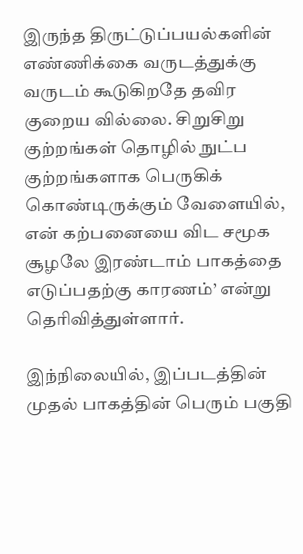இருந்த திருட்டுப்பயல்களின் எண்ணிக்கை வருடத்துக்கு வருடம் கூடுகிறதே தவிர குறைய வில்லை. சிறுசிறு குற்றங்கள் தொழில் நுட்ப குற்றங்களாக பெருகிக் கொண்டிருக்கும் வேளையில், என் கற்பனையை விட சமூக சூழலே இரண்டாம் பாகத்தை எடுப்பதற்கு காரணம்’ என்று தெரிவித்துள்ளார்.

இந்நிலையில், இப்படத்தின் முதல் பாகத்தின் பெரும் பகுதி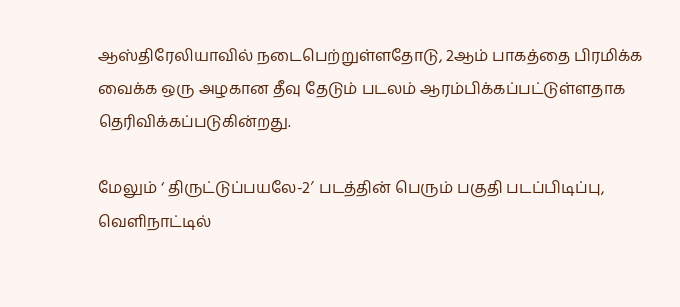ஆஸ்திரேலியாவில் நடைபெற்றுள்ளதோடு, 2ஆம் பாகத்தை பிரமிக்க வைக்க ஒரு அழகான தீவு தேடும் படலம் ஆரம்பிக்கப்பட்டுள்ளதாக தெரிவிக்கப்படுகின்றது.

மேலும் ‘ திருட்டுப்பயலே-2′ படத்தின் பெரும் பகுதி படப்பிடிப்பு, வெளிநாட்டில்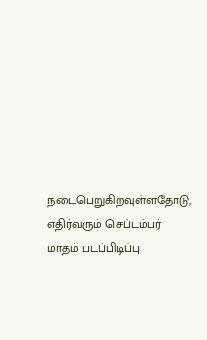நடைபெறுகிறவுள்ளதோடு, எதிர்வரும் செப்டம்பர் மாதம் படப்பிடிப்பு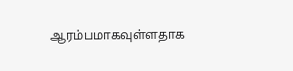ஆரம்பமாகவுள்ளதாக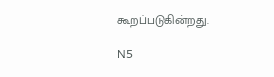கூறப்படுகின்றது.

N5